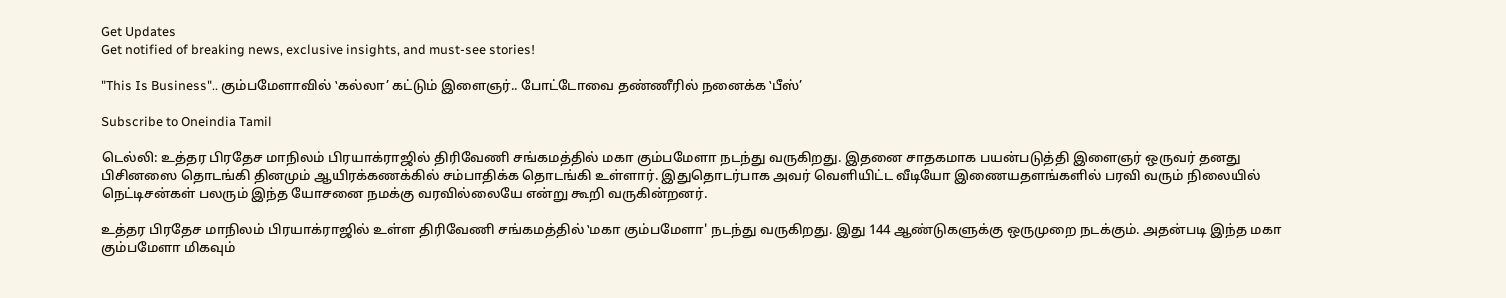Get Updates
Get notified of breaking news, exclusive insights, and must-see stories!

"This Is Business".. கும்பமேளாவில் ‛கல்லா’ கட்டும் இளைஞர்.. போட்டோவை தண்ணீரில் நனைக்க ‛பீஸ்’

Subscribe to Oneindia Tamil

டெல்லி: உத்தர பிரதேச மாநிலம் பிரயாக்ராஜில் திரிவேணி சங்கமத்தில் மகா கும்பமேளா நடந்து வருகிறது. இதனை சாதகமாக பயன்படுத்தி இளைஞர் ஒருவர் தனது பிசினஸை தொடங்கி தினமும் ஆயிரக்கணக்கில் சம்பாதிக்க தொடங்கி உள்ளார். இதுதொடர்பாக அவர் வெளியிட்ட வீடியோ இணையதளங்களில் பரவி வரும் நிலையில் நெட்டிசன்கள் பலரும் இந்த யோசனை நமக்கு வரவில்லையே என்று கூறி வருகின்றனர்.

உத்தர பிரதேச மாநிலம் பிரயாக்ராஜில் உள்ள திரிவேணி சங்கமத்தில் ‛மகா கும்பமேளா' நடந்து வருகிறது. இது 144 ஆண்டுகளுக்கு ஒருமுறை நடக்கும். அதன்படி இந்த மகா கும்பமேளா மிகவும்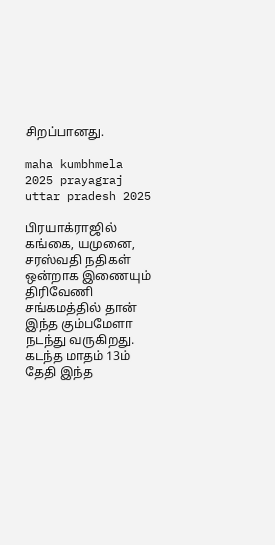சிறப்பானது.

maha kumbhmela 2025 prayagraj uttar pradesh 2025

பிரயாக்ராஜில் கங்கை, யமுனை, சரஸ்வதி நதிகள் ஒன்றாக இணையும் திரிவேணி சங்கமத்தில் தான் இந்த கும்பமேளா நடந்து வருகிறது. கடந்த மாதம் 13ம் தேதி இந்த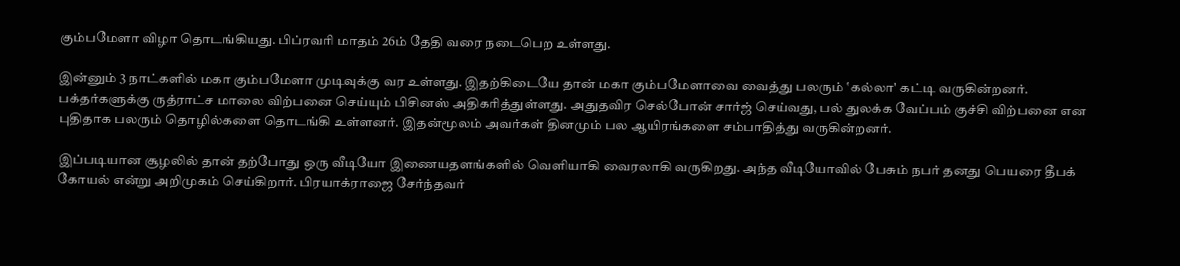கும்பமேளா விழா தொடங்கியது. பிப்ரவரி மாதம் 26ம் தேதி வரை நடைபெற உள்ளது.

இன்னும் 3 நாட்களில் மகா கும்பமேளா முடிவுக்கு வர உள்ளது. இதற்கிடையே தான் மகா கும்பமேளாவை வைத்து பலரும் ‛கல்லா' கட்டி வருகின்றனர். பக்தர்களுக்கு ருத்ராட்ச மாலை விற்பனை செய்யும் பிசினஸ் அதிகரித்துள்ளது. அதுதவிர செல்போன் சார்ஜ் செய்வது, பல் துலக்க வேப்பம் குச்சி விற்பனை என புதிதாக பலரும் தொழில்களை தொடங்கி உள்ளனர். இதன்மூலம் அவர்கள் தினமும் பல ஆயிரங்களை சம்பாதித்து வருகின்றனர்.

இப்படியான சூழலில் தான் தற்போது ஒரு வீடியோ இணையதளங்களில் வெளியாகி வைரலாகி வருகிறது. அந்த வீடியோவில் பேசும் நபர் தனது பெயரை தீபக் கோயல் என்று அறிமுகம் செய்கிறார். பிரயாக்ராஜை சேர்ந்தவர்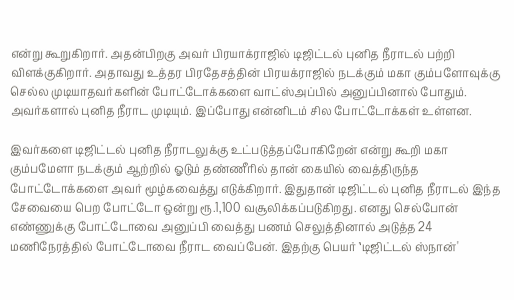என்று கூறுகிறார். அதன்பிறகு அவர் பிரயாக்ராஜில் டிஜிட்டல் புனித நீராடல் பற்றி விளக்குகிறார். அதாவது உத்தர பிரதேசத்தின் பிரயக்ராஜில் நடக்கும் மகா கும்பளோவுக்கு செல்ல முடியாதவர்களின் போட்டோக்களை வாட்ஸ்அப்பில் அனுப்பினால் போதும். அவர்களால் புனித நீராட முடியும். இப்போது என்னிடம் சில போட்டோக்கள் உள்ளன.

இவர்களை டிஜிட்டல் புனித நீராடலுக்கு உட்படுத்தப்போகிறேன் என்று கூறி மகா கும்பமேளா நடக்கும் ஆற்றில் ஓடும் தண்ணீரில் தான் கையில் வைத்திருந்த போட்டோக்களை அவர் மூழ்கவைத்து எடுக்கிறார். இதுதான் டிஜிட்டல் புனித நீராடல் இந்த சேவையை பெற போட்டோ ஒன்று ரூ.1,100 வசூலிக்கப்படுகிறது. எனது செல்போன் எண்ணுக்கு போட்டோவை அனுப்பி வைத்து பணம் செலுத்தினால் அடுத்த 24 மணிநேரத்தில் போட்டோவை நீராட வைப்பேன். இதற்கு பெயர் ‛டிஜிட்டல் ஸ்நான்'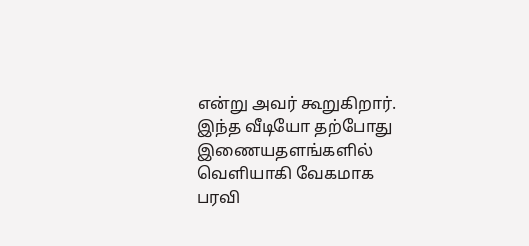என்று அவர் கூறுகிறார். இந்த வீடியோ தற்போது இணையதளங்களில் வெளியாகி வேகமாக பரவி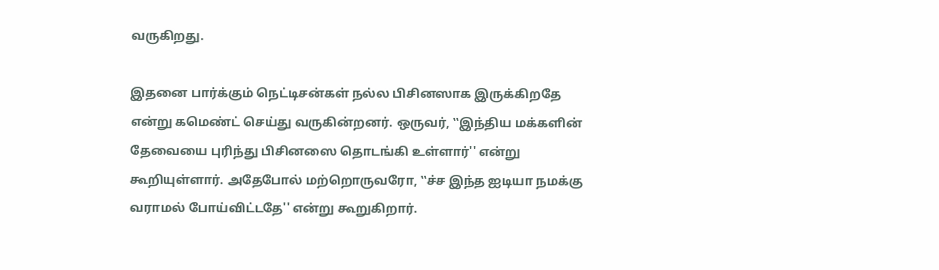வருகிறது.

இதனை பார்க்கும் நெட்டிசன்கள் நல்ல பிசினஸாக இருக்கிறதே என்று கமெண்ட் செய்து வருகின்றனர். ஒருவர், ‛‛இந்திய மக்களின் தேவையை புரிந்து பிசினஸை தொடங்கி உள்ளார்'' என்று கூறியுள்ளார். அதேபோல் மற்றொருவரோ, ‛‛ச்ச இந்த ஐடியா நமக்கு வராமல் போய்விட்டதே'' என்று கூறுகிறார்.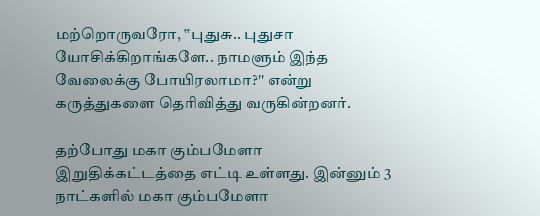மற்றொருவரோ, ‛‛புதுசு.. புதுசா யோசிக்கிறாங்களே.. நாமளும் இந்த வேலைக்கு போயிரலாமா?'' என்று கருத்துகளை தெரிவித்து வருகின்றனர்.

தற்போது மகா கும்பமேளா இறுதிக்கட்டத்தை எட்டி உள்ளது. இன்னும் 3 நாட்களில் மகா கும்பமேளா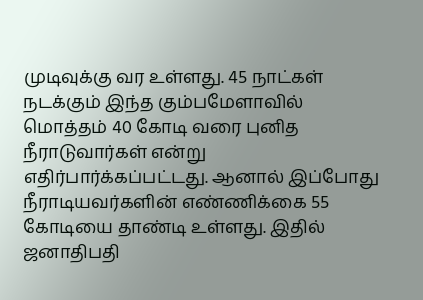முடிவுக்கு வர உள்ளது. 45 நாட்கள் நடக்கும் இந்த கும்பமேளாவில் மொத்தம் 40 கோடி வரை புனித நீராடுவார்கள் என்று எதிர்பார்க்கப்பட்டது. ஆனால் இப்போது நீராடியவர்களின் எண்ணிக்கை 55 கோடியை தாண்டி உள்ளது. இதில் ஜனாதிபதி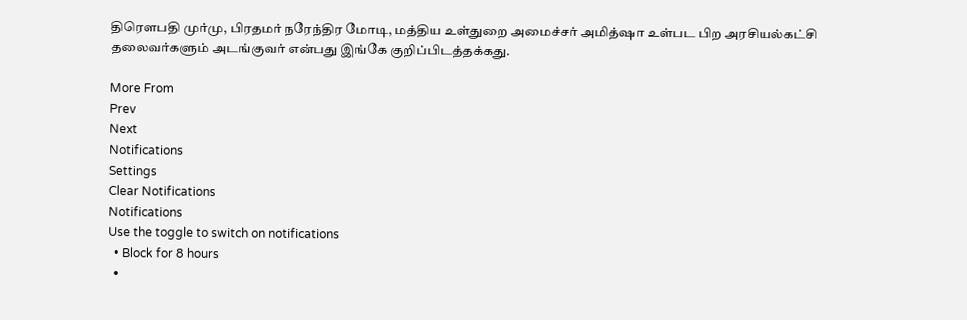திரெளபதி முர்மு, பிரதமர் நரேந்திர மோடி, மத்திய உள்துறை அமைச்சர் அமித்ஷா உள்பட பிற அரசியல்கட்சி தலைவர்களும் அடங்குவர் என்பது இங்கே குறிப்பிடத்தக்கது.

More From
Prev
Next
Notifications
Settings
Clear Notifications
Notifications
Use the toggle to switch on notifications
  • Block for 8 hours
  •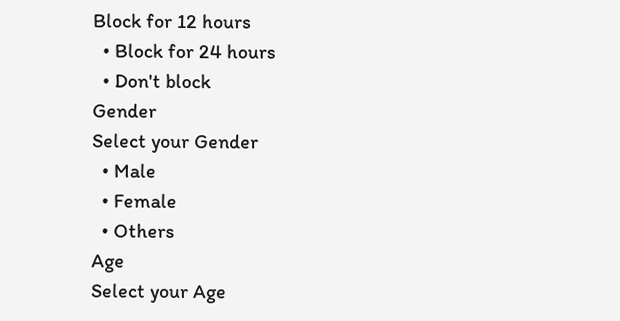Block for 12 hours
  • Block for 24 hours
  • Don't block
Gender
Select your Gender
  • Male
  • Female
  • Others
Age
Select your Age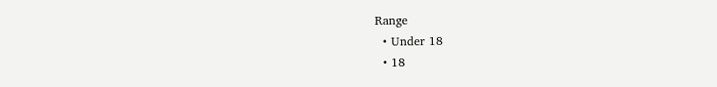Range
  • Under 18
  • 18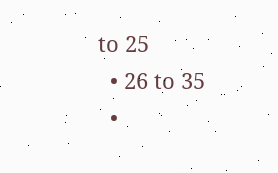to 25
  • 26 to 35
  •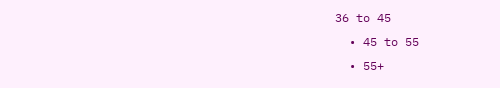36 to 45
  • 45 to 55
  • 55+